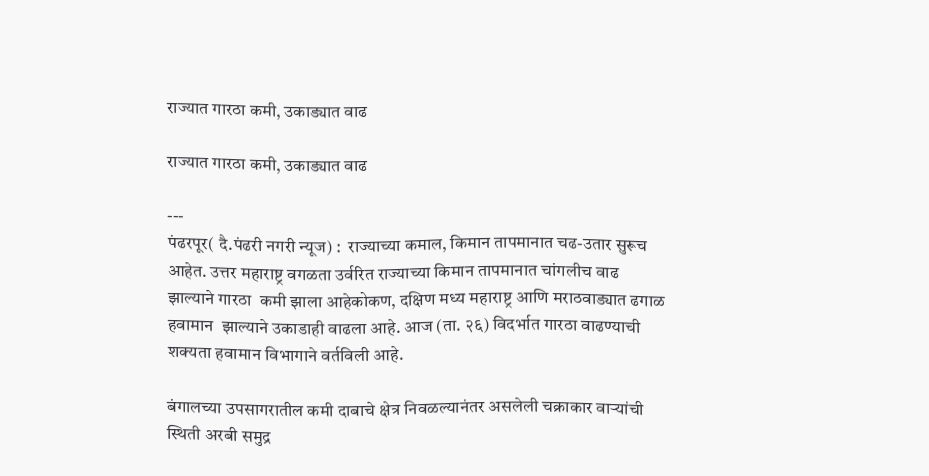राज्यात गारठा कमी, उकाड्यात वाढ

राज्यात गारठा कमी, उकाड्यात वाढ

---
पंढरपूर( दै.पंढरी नगरी न्यूज) :  राज्याच्या कमाल, किमान तापमानात चढ-उतार सुरूच आहेत. उत्तर महाराष्ट्र वगळता उर्वरित राज्याच्या किमान तापमानात चांगलीच वाढ झाल्याने गारठा  कमी झाला आहेकोकण, दक्षिण मध्य महाराष्ट्र आणि मराठवाड्यात ढगाळ हवामान  झाल्याने उकाडाही वाढला आहे. आज (ता. २६) विदर्भात गारठा वाढण्याची शक्यता हवामान विभागाने वर्तविली आहे.

बंगालच्या उपसागरातील कमी दाबाचे क्षेत्र निवळल्यानंतर असलेली चक्राकार वाऱ्यांची स्थिती अरबी समुद्र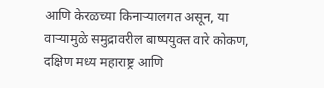आणि केरळच्या किनाऱ्यालगत असून, या वाऱ्यामुळे समुद्रावरील बाष्पयुक्त वारे कोकण, दक्षिण मध्य महाराष्ट्र आणि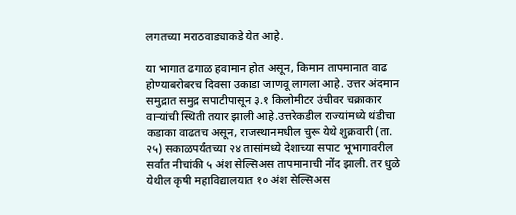लगतच्या मराठवाड्याकडे येत आहे.

या भागात ढगाळ हवामान होत असून, किमान तापमानात वाढ होण्याबरोबरच दिवसा उकाडा जाणवू लागला आहे. उत्तर अंदमान समुद्रात समुद्र सपाटीपासून ३.१ किलोमीटर उंचीवर चक्राकार वाऱ्यांची स्थिती तयार झाली आहे.उत्तरेकडील राज्यांमध्ये थंडीचा कडाका वाढतच असून, राजस्थानमधील चुरू येथे शुक्रवारी (ता. २५) सकाळपर्यंतच्या २४ तासांमध्ये देशाच्या सपाट भूभागावरील सर्वांत नीचांकी ५ अंश सेल्सिअस तापमानाची नोंद झाली. तर धुळे येथील कृषी महाविद्यालयात १० अंश सेल्सिअस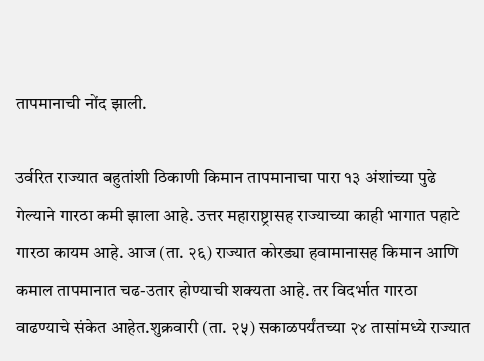तापमानाची नोंद झाली.

उर्वरित राज्यात बहुतांशी ठिकाणी किमान तापमानाचा पारा १३ अंशांच्या पुढे गेल्याने गारठा कमी झाला आहे. उत्तर महाराष्ट्रासह राज्याच्या काही भागात पहाटे गारठा कायम आहे. आज (ता. २६) राज्यात कोरड्या हवामानासह किमान आणि कमाल तापमानात चढ-उतार होण्याची शक्यता आहे. तर विदर्भात गारठा वाढण्याचे संकेत आहेत.शुक्रवारी (ता. २५) सकाळपर्यंतच्या २४ तासांमध्ये राज्यात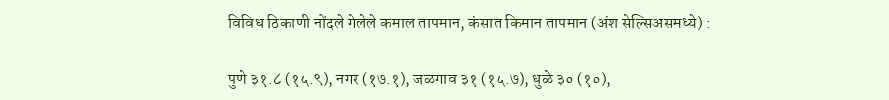विविध ठिकाणी नोंदले गेलेले कमाल तापमान, कंसात किमान तापमान (अंश सेल्सिअसमध्ये) :

पुणे ३१.८ (१५.९), नगर (१७.१), जळगाव ३१ (१५.७), धुळे ३० (१०),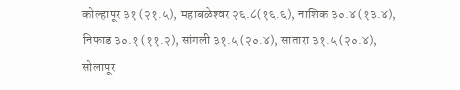कोल्हापूर ३१ (२१.५), महाबळेश्‍वर २६.८(१६.६), नाशिक ३०.४ (१३.४), निफाड ३०.१ (११.२), सांगली ३१.५ (२०.४), सातारा ३१.५ (२०.४), सोलापूर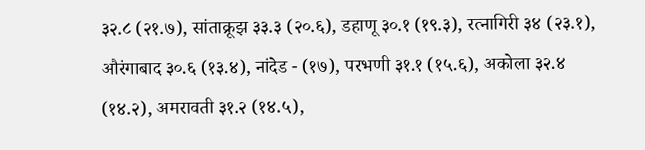३२.८ (२१.७), सांताक्रूझ ३३.३ (२०.६), डहाणू ३०.१ (१९.३), रत्नागिरी ३४ (२३.१), औरंगाबाद ३०.६ (१३.४), नांदेड - (१७), परभणी ३१.१ (१५.६), अकोला ३२.४ (१४.२), अमरावती ३१.२ (१४.५),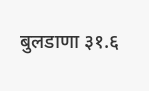बुलडाणा ३१.६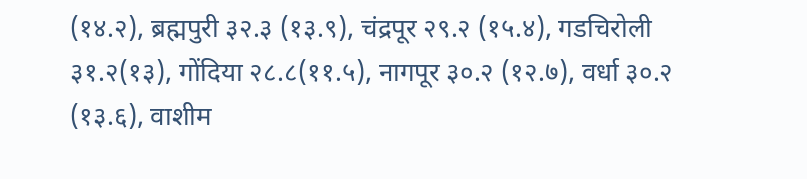(१४.२), ब्रह्मपुरी ३२.३ (१३.९), चंद्रपूर २९.२ (१५.४), गडचिरोली ३१.२(१३), गोंदिया २८.८(११.५), नागपूर ३०.२ (१२.७), वर्धा ३०.२ (१३.६), वाशीम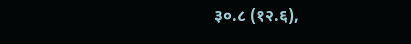३०.८ (१२.६),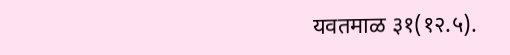यवतमाळ ३१(१२.५).